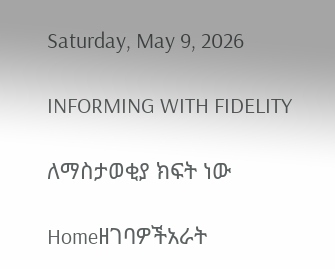Saturday, May 9, 2026

INFORMING WITH FIDELITY

ለማስታወቂያ ክፍት ነው

Homeዘገባዎችአራት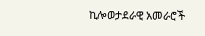ኪሎወታደራዊ አመራሮች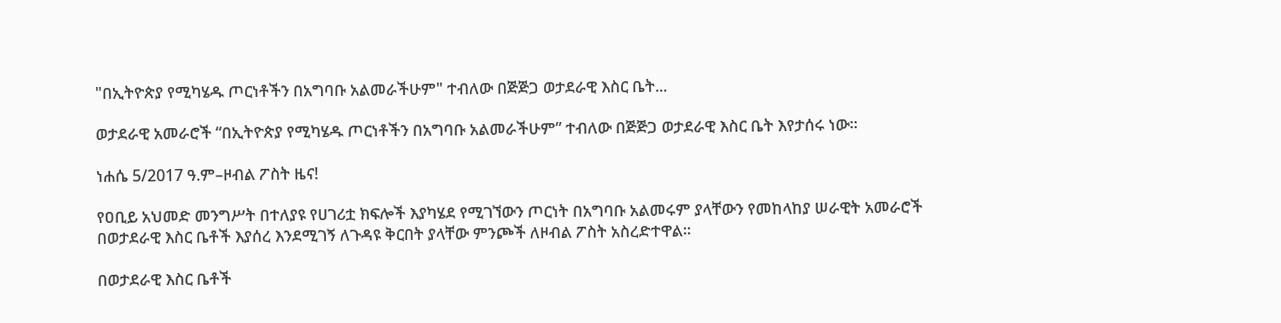"በኢትዮጵያ የሚካሄዱ ጦርነቶችን በአግባቡ አልመራችሁም" ተብለው በጅጅጋ ወታደራዊ እስር ቤት...

ወታደራዊ አመራሮች “በኢትዮጵያ የሚካሄዱ ጦርነቶችን በአግባቡ አልመራችሁም” ተብለው በጅጅጋ ወታደራዊ እስር ቤት እየታሰሩ ነው።

ነሐሴ 5/2017 ዓ.ም–ዞብል ፖስት ዜና!

የዐቢይ አህመድ መንግሥት በተለያዩ የሀገሪቷ ክፍሎች እያካሄደ የሚገኘውን ጦርነት በአግባቡ አልመሩም ያላቸውን የመከላከያ ሠራዊት አመራሮች በወታደራዊ እስር ቤቶች እያሰረ እንደሚገኝ ለጉዳዩ ቅርበት ያላቸው ምንጮች ለዞብል ፖስት አስረድተዋል።

በወታደራዊ እስር ቤቶች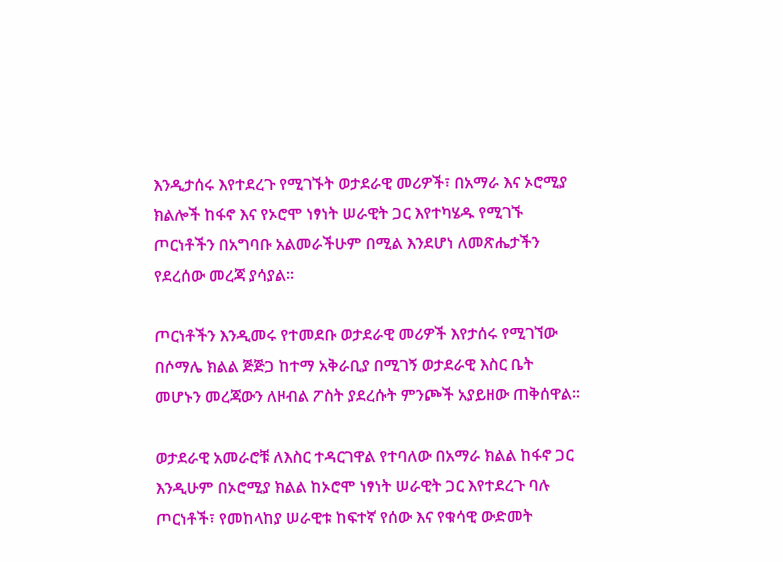እንዲታሰሩ እየተደረጉ የሚገኙት ወታደራዊ መሪዎች፣ በአማራ እና ኦሮሚያ ክልሎች ከፋኖ እና የኦሮሞ ነፃነት ሠራዊት ጋር እየተካሄዱ የሚገኙ ጦርነቶችን በአግባቡ አልመራችሁም በሚል እንደሆነ ለመጽሔታችን የደረሰው መረጃ ያሳያል።

ጦርነቶችን እንዲመሩ የተመደቡ ወታደራዊ መሪዎች እየታሰሩ የሚገኘው በሶማሌ ክልል ጅጅጋ ከተማ አቅራቢያ በሚገኝ ወታደራዊ እስር ቤት መሆኑን መረጃውን ለዞብል ፖስት ያደረሱት ምንጮች አያይዘው ጠቅሰዋል።

ወታደራዊ አመራሮቹ ለእስር ተዳርገዋል የተባለው በአማራ ክልል ከፋኖ ጋር እንዲሁም በኦሮሚያ ክልል ከኦሮሞ ነፃነት ሠራዊት ጋር እየተደረጉ ባሉ ጦርነቶች፣ የመከላከያ ሠራዊቱ ከፍተኛ የሰው እና የቁሳዊ ውድመት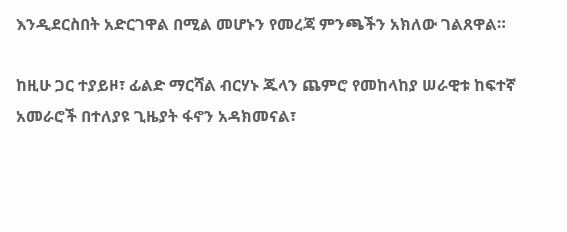እንዲደርስበት አድርገዋል በሚል መሆኑን የመረጃ ምንጫችን አክለው ገልጸዋል።

ከዚሁ ጋር ተያይዞ፣ ፊልድ ማርሻል ብርሃኑ ጁላን ጨምሮ የመከላከያ ሠራዊቱ ከፍተኛ አመራሮች በተለያዩ ጊዜያት ፋኖን አዳክመናል፣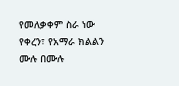የመለቃቀም ስራ ነው የቀረን፣ የአማራ ክልልን ሙሉ በሙሉ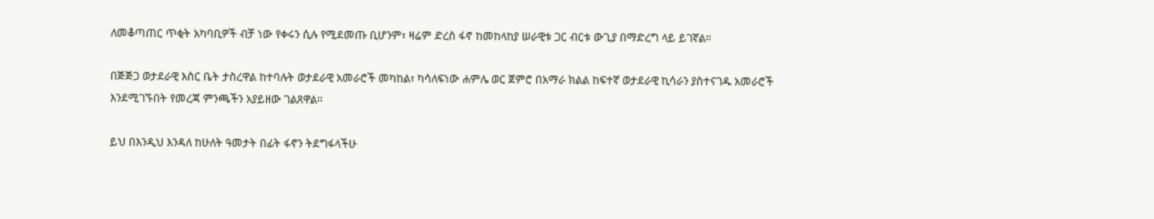ለመቆጣጠር ጥቂት አካባቢዎች ብቻ ነው የቀሩን ሲሉ የሚደመጡ ቢሆንም፣ ዛሬም ድረስ ፋኖ ከመከላከያ ሠራዊቱ ጋር ብርቱ ውጊያ በማድረግ ላይ ይገኛል።

በጅጅጋ ወታደራዊ እስር ቤት ታስረዋል ከተባሉት ወታደራዊ አመራሮች መካከል፣ ካሳለፍነው ሐምሌ ወር ጀምሮ በአማራ ክልል ከፍተኛ ወታደራዊ ኪሳራን ያስተናገዱ አመራሮች እንደሚገኙበት የመረጃ ምንጫችን አያይዘው ገልጸዋል።

ይህ በእንዲህ እንዳለ ከሁለት ዓመታት በፊት ፋኖን ትደግፋላችሁ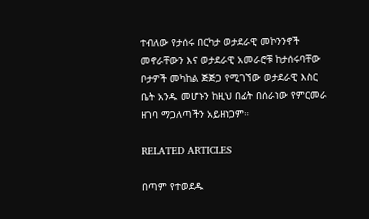ተብለው የታሰሩ በርካታ ወታደራዊ መኮንንኖች መኖራቸውን እና ወታደራዊ አመራሮቹ ከታሰሩባቸው ቦታዎች መካከል ጅጅጋ የሚገኘው ወታደራዊ እስር ቤት አንዱ መሆኑን ከዚህ በፊት በሰራነው የምርመራ ዘገባ ማጋለጣችን አይዘነጋም።

RELATED ARTICLES

በጣም የተወደዱ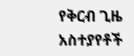የቅርብ ጊዜ አስተያየቶች